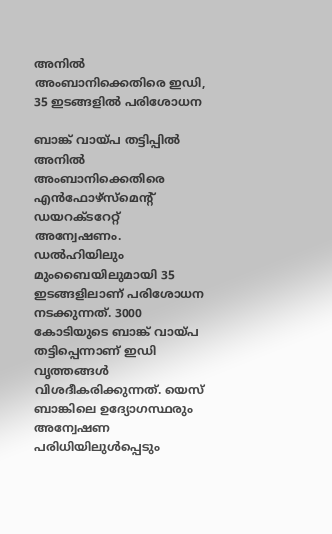അനില്‍ അംബാനിക്കെതിരെ ഇഡി, 35 ഇടങ്ങളില്‍ പരിശോധന

ബാങ്ക് വായ്പ തട്ടിപ്പില്‍ അനില്‍ അംബാനിക്കെതിരെ എന്‍ഫോഴ്സ്മെന്റ് ഡയറക്ടറേറ്റ് അന്വേഷണം. ഡല്‍ഹിയിലും മുംബൈയിലുമായി 35 ഇടങ്ങളിലാണ് പരിശോധന നടക്കുന്നത്. 3000 കോടിയുടെ ബാങ്ക് വായ്പ തട്ടിപ്പെന്നാണ് ഇഡി വൃത്തങ്ങള്‍ വിശദീകരിക്കുന്നത്. യെസ് ബാങ്കിലെ ഉദ്യോഗസ്ഥരും അന്വേഷണ പരിധിയിലുള്‍പ്പെടും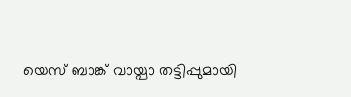യെസ് ബാങ്ക് വായ്പാ തട്ടിപ്പുമായി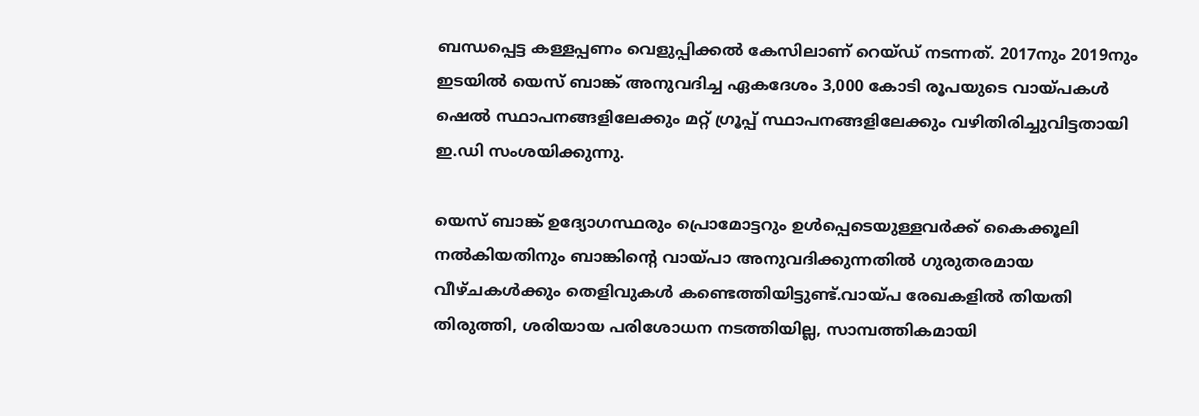ബന്ധപ്പെട്ട കള്ളപ്പണം വെളുപ്പിക്കല്‍ കേസിലാണ് റെയ്ഡ് നടന്നത്. 2017നും 2019നും ഇടയില്‍ യെസ് ബാങ്ക് അനുവദിച്ച ഏകദേശം 3,000 കോടി രൂപയുടെ വായ്പകള്‍ ഷെല്‍ സ്ഥാപനങ്ങളിലേക്കും മറ്റ് ഗ്രൂപ്പ് സ്ഥാപനങ്ങളിലേക്കും വഴിതിരിച്ചുവിട്ടതായി ഇ.ഡി സംശയിക്കുന്നു.

യെസ് ബാങ്ക് ഉദ്യോഗസ്ഥരും പ്രൊമോട്ടറും ഉള്‍പ്പെടെയുള്ളവര്‍ക്ക് കൈക്കൂലി നല്‍കിയതിനും ബാങ്കിന്റെ വായ്പാ അനുവദിക്കുന്നതില്‍ ഗുരുതരമായ വീഴ്ചകള്‍ക്കും തെളിവുകള്‍ കണ്ടെത്തിയിട്ടുണ്ട്.വായ്പ രേഖകളില്‍ തിയതി തിരുത്തി, ശരിയായ പരിശോധന നടത്തിയില്ല, സാമ്പത്തികമായി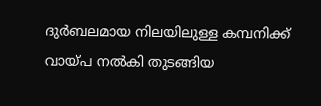ദുര്‍ബലമായ നിലയിലുള്ള കമ്പനിക്ക് വായ്പ നല്‍കി തുടങ്ങിയ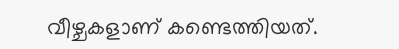വീഴ്ചകളാണ് കണ്ടെത്തിയത്.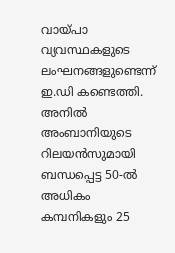വായ്പാ വ്യവസ്ഥകളുടെ ലംഘനങ്ങളുണ്ടെന്ന് ഇ.ഡി കണ്ടെത്തി. അനില്‍ അംബാനിയുടെ റിലയന്‍സുമായി ബന്ധപ്പെട്ട 50-ല്‍ അധികം കമ്പനികളും 25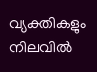വ്യക്തികളും നിലവില്‍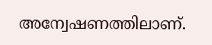അന്വേഷണത്തിലാണ്.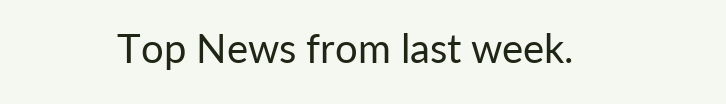Top News from last week.